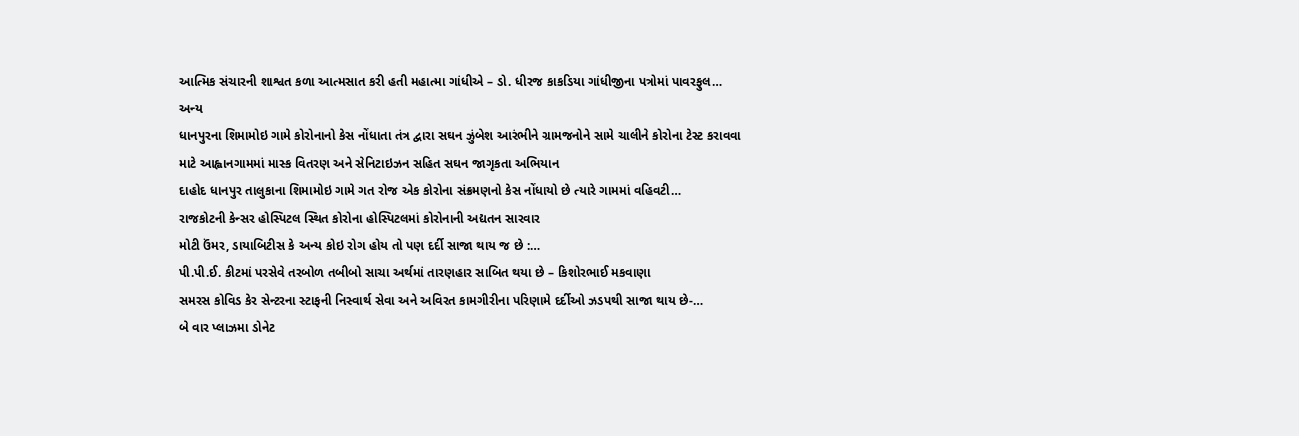આત્મિક સંચારની શાશ્વત કળા આત્મસાત કરી હતી મહાત્મા ગાંધીએ – ડો. ધીરજ કાકડિયા ગાંધીજીના પત્રોમાં પાવરફુલ…
અન્ય
ધાનપુરના શિમામોઇ ગામે કોરોનાનો કેસ નોંધાતા તંત્ર દ્વારા સઘન ઝુંબેશ આરંભીને ગ્રામજનોને સામે ચાલીને કોરોના ટેસ્ટ કરાવવા માટે આહ્વાનગામમાં માસ્ક વિતરણ અને સેનિટાઇઝન સહિત સઘન જાગૃકતા અભિયાન
દાહોદ ધાનપુર તાલુકાના શિમામોઇ ગામે ગત રોજ એક કોરોના સંક્રમણનો કેસ નોંધાયો છે ત્યારે ગામમાં વહિવટી…
રાજકોટની કેન્સર હોસ્પિટલ સ્થિત કોરોના હોસ્પિટલમાં કોરોનાની અદ્યતન સારવાર
મોટી ઉંમર, ડાયાબિટીસ કે અન્ય કોઇ રોગ હોય તો પણ દર્દી સાજા થાય જ છે :…
પી.પી.ઈ. કીટમાં પરસેવે તરબોળ તબીબો સાચા અર્થમાં તારણહાર સાબિત થયા છે – કિશોરભાઈ મકવાણા
સમરસ કોવિડ કેર સેન્ટરના સ્ટાફની નિસ્વાર્થ સેવા અને અવિરત કામગીરીના પરિણામે દર્દીઓ ઝડપથી સાજા થાય છે-…
બે વાર પ્લાઝમા ડોનેટ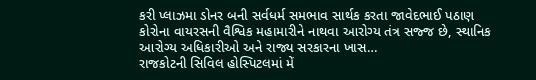કરી પ્લાઝમા ડોનર બની સર્વધર્મ સમભાવ સાર્થક કરતા જાવેદભાઈ પઠાણ
કોરોના વાયરસની વૈશ્વિક મહામારીને નાથવા આરોગ્ય તંત્ર સજ્જ છે, સ્થાનિક આરોગ્ય અધિકારીઓ અને રાજ્ય સરકારના ખાસ…
રાજકોટની સિવિલ હોસ્પિટલમાં મેં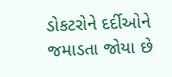ડોકટરોને દર્દીઓને જમાડતા જોયા છે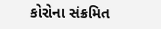કોરોના સંક્રમિત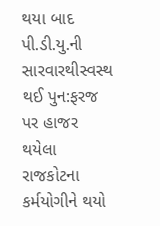થયા બાદ પી.ડી.યુ.ની સારવારથીસ્વસ્થ થઈ પુન:ફરજ પર હાજર થયેલા રાજકોટના કર્મયોગીને થયો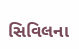સિવિલના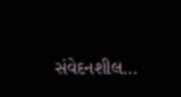સંવેદનશીલ…